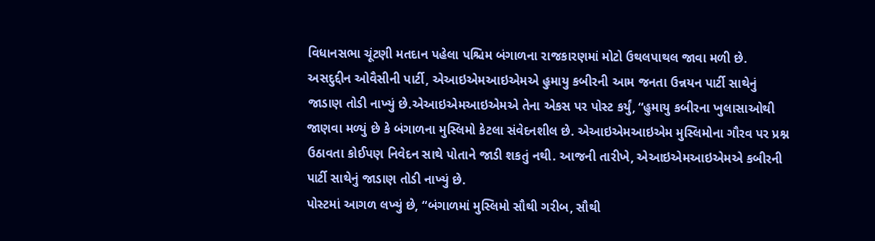વિધાનસભા ચૂંટણી મતદાન પહેલા પશ્ચિમ બંગાળના રાજકારણમાં મોટો ઉથલપાથલ જાવા મળી છે. અસદુદ્દીન ઓવૈસીની પાર્ટી, એઆઇએમઆઇએમએ હુમાયુ કબીરની આમ જનતા ઉન્નયન પાર્ટી સાથેનું જાડાણ તોડી નાખ્યું છે.એઆઇએમઆઇએમએ તેના એકસ પર પોસ્ટ કર્યું, “હુમાયુ કબીરના ખુલાસાઓથી જાણવા મળ્યું છે કે બંગાળના મુસ્લિમો કેટલા સંવેદનશીલ છે. એઆઇએમઆઇએમ મુસ્લિમોના ગૌરવ પર પ્રશ્ન ઉઠાવતા કોઈપણ નિવેદન સાથે પોતાને જાડી શકતું નથી. આજની તારીખે, એઆઇએમઆઇએમએ કબીરની પાર્ટી સાથેનું જાડાણ તોડી નાખ્યું છે.
પોસ્ટમાં આગળ લખ્યું છે, “બંગાળમાં મુસ્લિમો સૌથી ગરીબ, સૌથી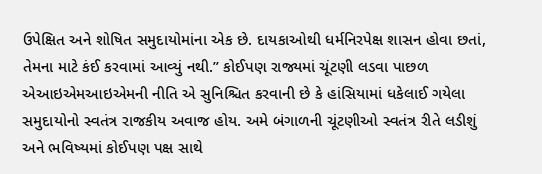ઉપેક્ષિત અને શોષિત સમુદાયોમાંના એક છે. દાયકાઓથી ધર્મનિરપેક્ષ શાસન હોવા છતાં, તેમના માટે કંઈ કરવામાં આવ્યું નથી.” કોઈપણ રાજ્યમાં ચૂંટણી લડવા પાછળ એઆઇએમઆઇએમની નીતિ એ સુનિશ્ચિત કરવાની છે કે હાંસિયામાં ધકેલાઈ ગયેલા સમુદાયોનો સ્વતંત્ર રાજકીય અવાજ હોય. અમે બંગાળની ચૂંટણીઓ સ્વતંત્ર રીતે લડીશું અને ભવિષ્યમાં કોઈપણ પક્ષ સાથે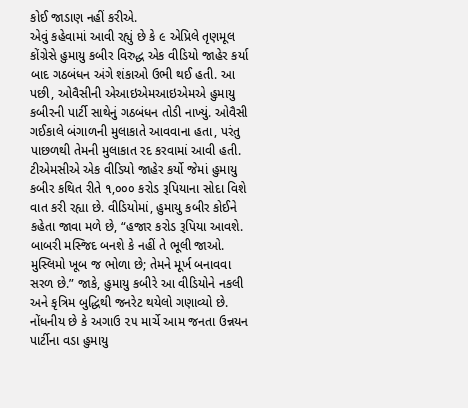કોઈ જાડાણ નહીં કરીએ.
એવું કહેવામાં આવી રહ્યું છે કે ૯ એપ્રિલે તૃણમૂલ કોંગ્રેસે હુમાયુ કબીર વિરુદ્ધ એક વીડિયો જાહેર કર્યા બાદ ગઠબંધન અંગે શંકાઓ ઉભી થઈ હતી. આ પછી, ઓવૈસીની એઆઇએમઆઇએમએ હુમાયુ કબીરની પાર્ટી સાથેનું ગઠબંધન તોડી નાખ્યું. ઓવૈસી ગઈકાલે બંગાળની મુલાકાતે આવવાના હતા, પરંતુ પાછળથી તેમની મુલાકાત રદ કરવામાં આવી હતી.
ટીએમસીએ એક વીડિયો જાહેર કર્યો જેમાં હુમાયુ કબીર કથિત રીતે ૧,૦૦૦ કરોડ રૂપિયાના સોદા વિશે વાત કરી રહ્યા છે. વીડિયોમાં, હુમાયુ કબીર કોઈને કહેતા જાવા મળે છે, “હજાર કરોડ રૂપિયા આવશે. બાબરી મસ્જિદ બનશે કે નહીં તે ભૂલી જાઓ. મુસ્લિમો ખૂબ જ ભોળા છે; તેમને મૂર્ખ બનાવવા સરળ છે.” જાકે, હુમાયુ કબીરે આ વીડિયોને નકલી અને કૃત્રિમ બુદ્ધિથી જનરેટ થયેલો ગણાવ્યો છે.
નોંધનીય છે કે અગાઉ ૨૫ માર્ચે આમ જનતા ઉન્નયન પાર્ટીના વડા હુમાયુ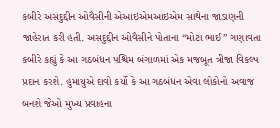કબીરે અસદુદ્દીન ઓવૈસીની એઆઇએમઆઇએમ સાથેના જાડાણની જાહેરાત કરી હતી. અસદુદ્દીન ઓવૈસીને પોતાના “મોટા ભાઈ” ગણાવતા કબીરે કહ્યું કે આ ગઠબંધન પશ્ચિમ બંગાળમાં એક મજબૂત ત્રીજા વિકલ્પ પ્રદાન કરશે. હુમાયુએ દાવો કર્યો કે આ ગઠબંધન એવા લોકોનો અવાજ બનશે જેઓ મુખ્ય પ્રવાહના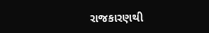રાજકારણથી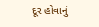દૂર હોવાનું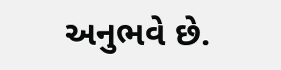અનુભવે છે.